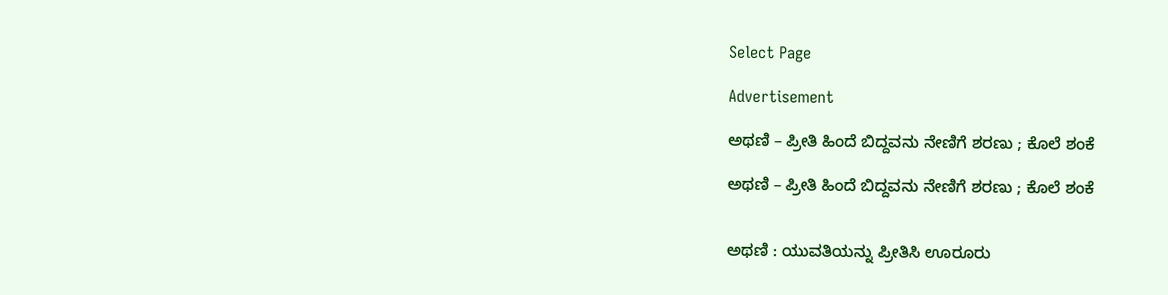Select Page

Advertisement

ಅಥಣಿ – ಪ್ರೀತಿ ಹಿಂದೆ ಬಿದ್ದವನು ನೇಣಿಗೆ ಶರಣು ; ಕೊಲೆ ಶಂಕೆ

ಅಥಣಿ – ಪ್ರೀತಿ ಹಿಂದೆ ಬಿದ್ದವನು ನೇಣಿಗೆ ಶರಣು ; ಕೊಲೆ ಶಂಕೆ


ಅಥಣಿ : ಯುವತಿಯನ್ನು ಪ್ರೀತಿಸಿ ಊರೂರು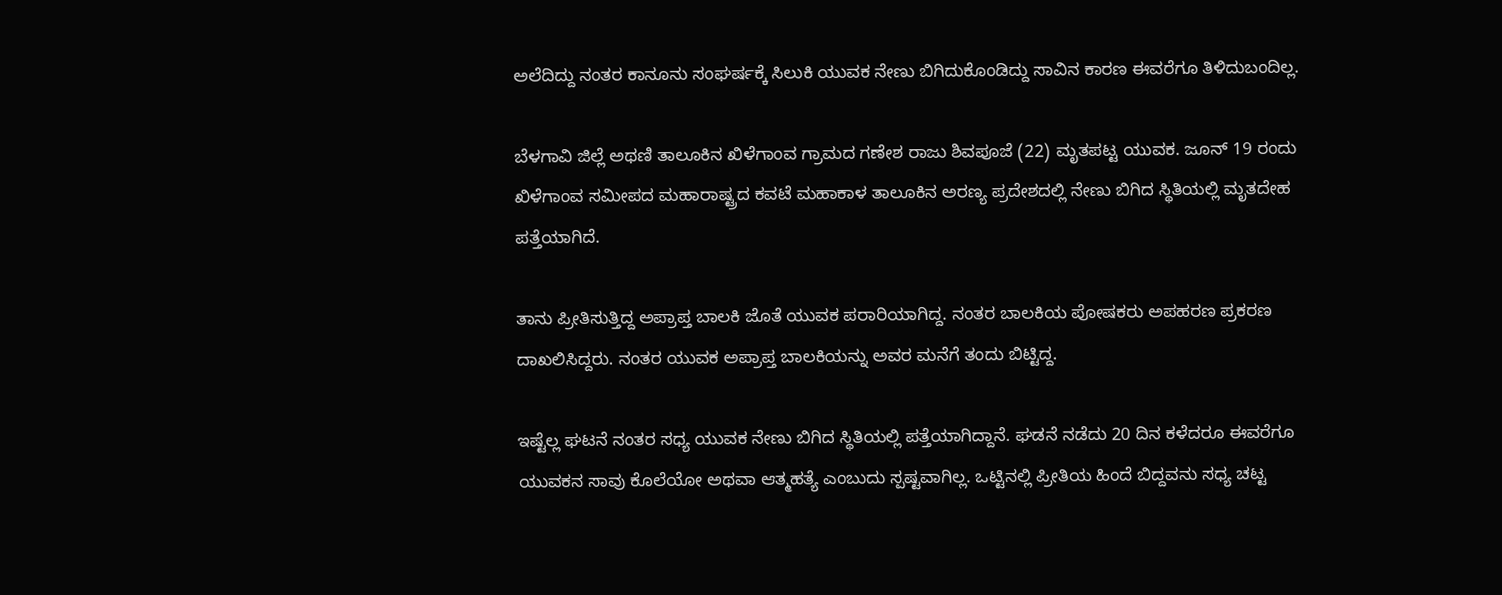ಅಲೆದಿದ್ದು ನಂತರ ಕಾನೂನು ಸಂಘರ್ಷಕ್ಕೆ ಸಿಲುಕಿ ಯುವಕ‌ ನೇಣು ಬಿಗಿದುಕೊಂಡಿದ್ದು ಸಾವಿನ ಕಾರಣ ಈವರೆಗೂ ತಿಳಿದುಬಂದಿಲ್ಲ.

ಬೆಳಗಾವಿ ಜಿಲ್ಲೆ ಅಥಣಿ ತಾಲೂಕಿನ ಖಿಳೆಗಾಂವ ಗ್ರಾಮದ ಗಣೇಶ ರಾಜು ಶಿವಪೂಜೆ (22) ಮೃತಪಟ್ಟ ಯುವಕ. ಜೂನ್ 19 ರಂದು ಖಿಳೆಗಾಂವ ಸಮೀಪದ ಮಹಾರಾಷ್ಟ್ರದ ಕವಟೆ ಮಹಾಕಾಳ ತಾಲೂಕಿನ ಅರಣ್ಯ ಪ್ರದೇಶದಲ್ಲಿ ನೇಣು ಬಿಗಿದ ಸ್ಥಿತಿಯಲ್ಲಿ ಮೃತದೇಹ ಪತ್ತೆಯಾಗಿದೆ.

ತಾನು ಪ್ರೀತಿಸುತ್ತಿದ್ದ ಅಪ್ರಾಪ್ತ ಬಾಲಕಿ ಜೊತೆ ಯುವಕ ಪರಾರಿಯಾಗಿದ್ದ. ನಂತರ ಬಾಲಕಿಯ ಪೋಷಕರು ಅಪಹರಣ ಪ್ರಕರಣ ದಾಖಲಿಸಿದ್ದರು. ನಂತರ ಯುವಕ ಅಪ್ರಾಪ್ತ ಬಾಲಕಿಯನ್ನು ಅವರ ಮನೆಗೆ ತಂದು ಬಿಟ್ಟಿದ್ದ.

ಇಷ್ಟೆಲ್ಲ ಘಟನೆ ನಂತರ ಸಧ್ಯ ಯುವಕ ನೇಣು ಬಿಗಿದ ಸ್ಥಿತಿಯಲ್ಲಿ ಪತ್ತೆಯಾಗಿದ್ದಾನೆ. ಘಡನೆ ನಡೆದು 20 ದಿನ ಕಳೆದರೂ ಈವರೆಗೂ ಯುವಕನ ಸಾವು ಕೊಲೆಯೋ ಅಥವಾ ಆತ್ಮಹತ್ಯೆ ಎಂಬುದು ಸ್ಪಷ್ಟವಾಗಿಲ್ಲ. ಒಟ್ಟಿನಲ್ಲಿ ಪ್ರೀತಿಯ ಹಿಂದೆ ಬಿದ್ದವನು ಸಧ್ಯ ಚಟ್ಟ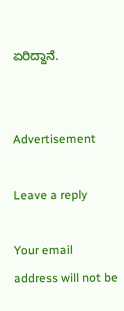ಏರಿದ್ದಾನೆ.


Advertisement

Leave a reply

Your email address will not be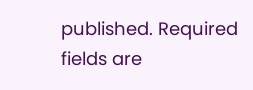published. Required fields are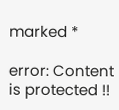marked *

error: Content is protected !!